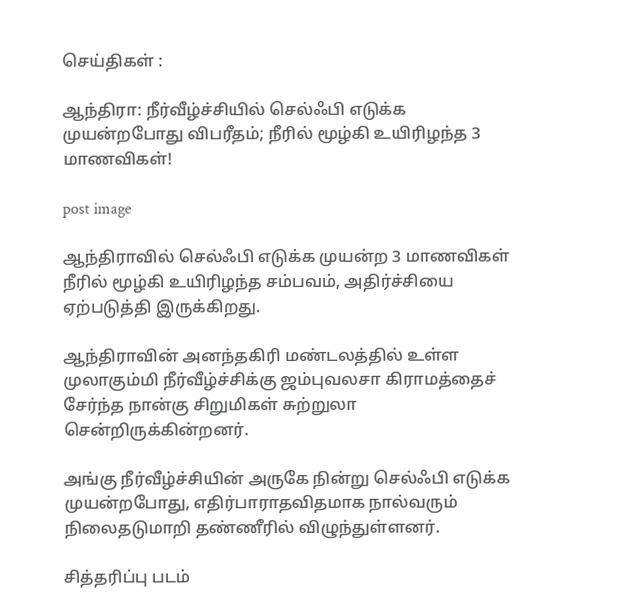செய்திகள் :

ஆந்திரா: நீர்வீழ்ச்சியில் செல்ஃபி எடுக்க முயன்றபோது விபரீதம்; நீரில் மூழ்கி உயிரிழந்த 3 மாணவிகள்!

post image

ஆந்திராவில் செல்ஃபி எடுக்க முயன்ற 3 மாணவிகள் நீரில் மூழ்கி உயிரிழந்த சம்பவம், அதிர்ச்சியை ஏற்படுத்தி இருக்கிறது.

ஆந்திராவின் அனந்தகிரி மண்டலத்தில் உள்ள முலாகும்மி நீர்வீழ்ச்சிக்கு ஜம்புவலசா கிராமத்தைச் சேர்ந்த நான்கு சிறுமிகள் சுற்றுலா சென்றிருக்கின்றனர்.

அங்கு நீர்வீழ்ச்சியின் அருகே நின்று செல்ஃபி எடுக்க முயன்றபோது, எதிர்பாராதவிதமாக நால்வரும் நிலைதடுமாறி தண்ணீரில் விழுந்துள்ளனர்.

சித்தரிப்பு படம்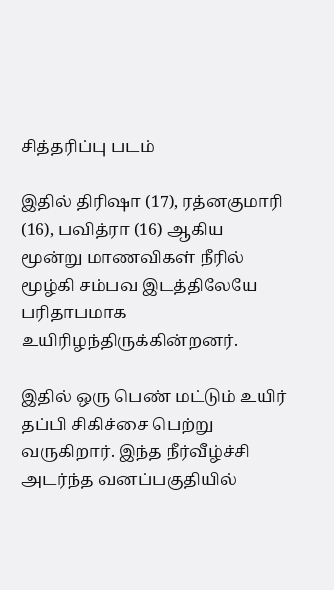சித்தரிப்பு படம்

இதில் திரிஷா (17), ரத்னகுமாரி (16), பவித்ரா (16) ஆகிய மூன்று மாணவிகள் நீரில் மூழ்கி சம்பவ இடத்திலேயே பரிதாபமாக உயிரிழந்திருக்கின்றனர்.

இதில் ஒரு பெண் மட்டும் உயிர் தப்பி சிகிச்சை பெற்று வருகிறார். இந்த நீர்வீழ்ச்சி அடர்ந்த வனப்பகுதியில்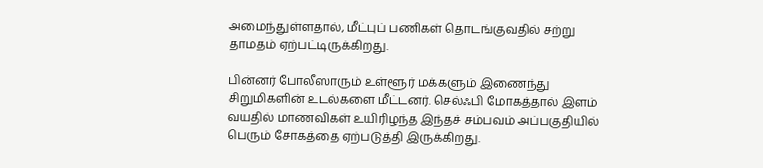அமைந்துள்ளதால், மீட்புப் பணிகள் தொடங்குவதில் சற்று தாமதம் ஏற்பட்டிருக்கிறது.

பின்னர் போலீஸாரும் உள்ளூர் மக்களும் இணைந்து சிறுமிகளின் உடல்களை மீட்டனர். செல்ஃபி மோகத்தால் இளம் வயதில் மாணவிகள் உயிரிழந்த இந்தச் சம்பவம் அப்பகுதியில் பெரும் சோகத்தை ஏற்படுத்தி இருக்கிறது.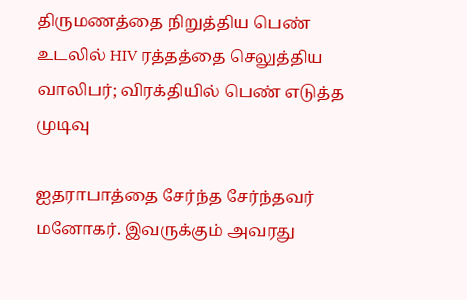திருமணத்தை நிறுத்திய பெண் உடலில் HIV ரத்தத்தை செலுத்திய வாலிபர்; விரக்தியில் பெண் எடுத்த முடிவு

ஐதராபாத்தை சேர்ந்த சேர்ந்தவர் மனோகர். இவருக்கும் அவரது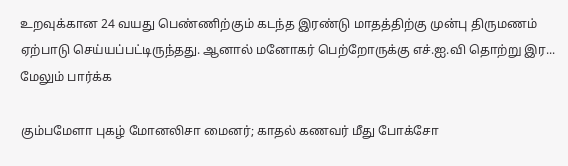உறவுக்கான 24 வயது பெண்ணிற்கும் கடந்த இரண்டு மாதத்திற்கு முன்பு திருமணம் ஏற்பாடு செய்யப்பட்டிருந்தது. ஆனால் மனோகர் பெற்றோருக்கு எச்.ஐ.வி தொற்று இர... மேலும் பார்க்க

கும்பமேளா புகழ் மோனலிசா மைனர்; காதல் கணவர் மீது போக்சோ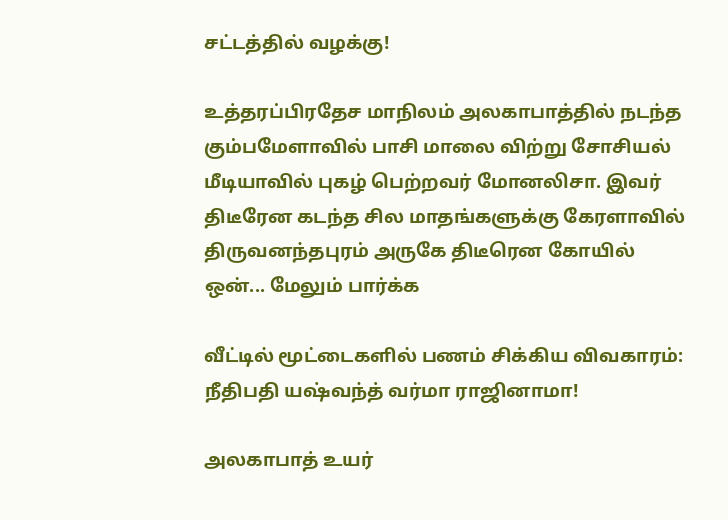சட்டத்தில் வழக்கு!

உத்தரப்பிரதேச மாநிலம் அலகாபாத்தில் நடந்த கும்பமேளாவில் பாசி மாலை விற்று சோசியல் மீடியாவில் புகழ் பெற்றவர் மோனலிசா. இவர் திடீரேன கடந்த சில மாதங்களுக்கு கேரளாவில் திருவனந்தபுரம் அருகே திடீரென கோயில் ஒன்... மேலும் பார்க்க

வீட்டில் மூட்டைகளில் பணம் சிக்கிய விவகாரம்: நீதிபதி யஷ்வந்த் வர்மா ராஜினாமா!

அலகாபாத் உயர்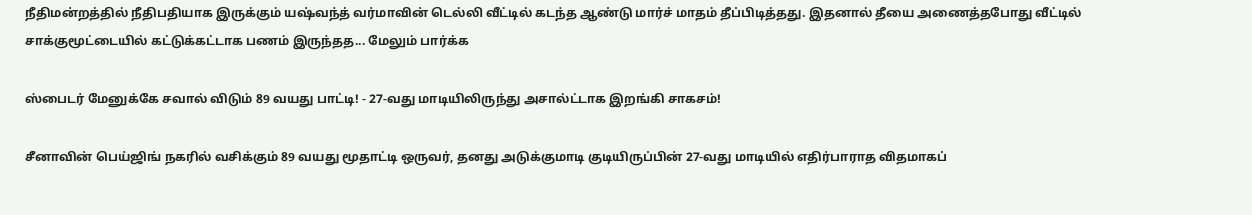நீதிமன்றத்தில் நீதிபதியாக இருக்கும் யஷ்வந்த் வர்மாவின் டெல்லி வீட்டில் கடந்த ஆண்டு மார்ச் மாதம் தீப்பிடித்தது. இதனால் தீயை அணைத்தபோது வீட்டில் சாக்குமூட்டையில் கட்டுக்கட்டாக பணம் இருந்தத... மேலும் பார்க்க

ஸ்பைடர் மேனுக்கே சவால் விடும் 89 வயது பாட்டி! - 27-வது மாடியிலிருந்து அசால்ட்டாக இறங்கி சாகசம்!

சீனாவின் பெய்ஜிங் நகரில் வசிக்கும் 89 வயது மூதாட்டி ஒருவர், தனது அடுக்குமாடி குடியிருப்பின் 27-வது மாடியில் எதிர்பாராத விதமாகப்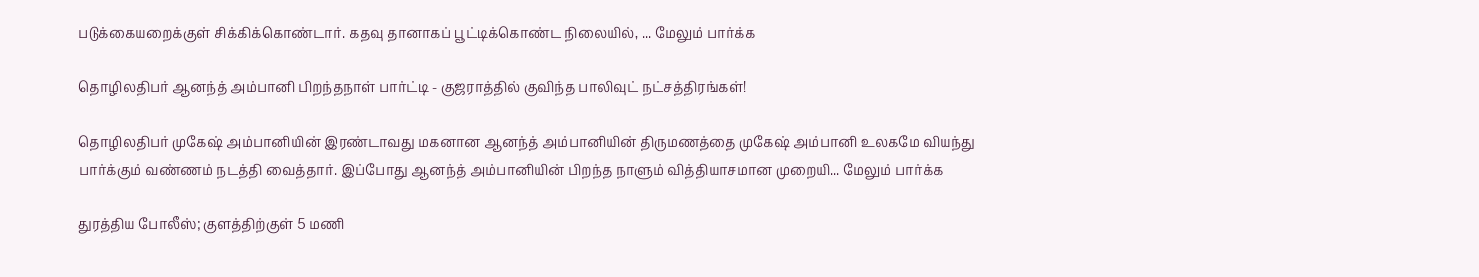படுக்கையறைக்குள் சிக்கிக்கொண்டார். கதவு தானாகப் பூட்டிக்கொண்ட நிலையில், ... மேலும் பார்க்க

தொழிலதிபர் ஆனந்த் அம்பானி பிறந்தநாள் பார்ட்டி - குஜராத்தில் குவிந்த பாலிவுட் நட்சத்திரங்கள்!

தொழிலதிபர் முகேஷ் அம்பானியின் இரண்டாவது மகனான ஆனந்த் அம்பானியின் திருமணத்தை முகேஷ் அம்பானி உலகமே வியந்து பார்க்கும் வண்ணம் நடத்தி வைத்தார். இப்போது ஆனந்த் அம்பானியின் பிறந்த நாளும் வித்தியாசமான முறையி... மேலும் பார்க்க

துரத்திய போலீஸ்; குளத்திற்குள் 5 மணி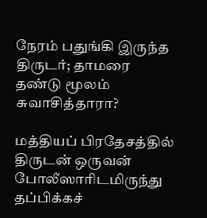நேரம் பதுங்கி இருந்த திருடர்; தாமரை தண்டு மூலம் சுவாசித்தாரா?

மத்தியப் பிரதேசத்தில் திருடன் ஒருவன் போலீஸாரிடமிருந்து தப்பிக்கச்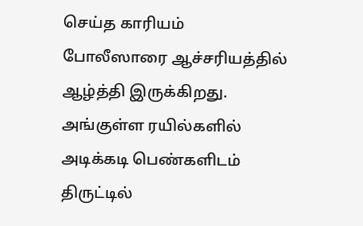செய்த காரியம் போலீஸாரை ஆச்சரியத்தில் ஆழ்த்தி இருக்கிறது. அங்குள்ள ரயில்களில் அடிக்கடி பெண்களிடம் திருட்டில்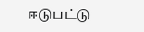ஈடுபட்டு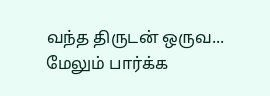வந்த திருடன் ஒருவ... மேலும் பார்க்க